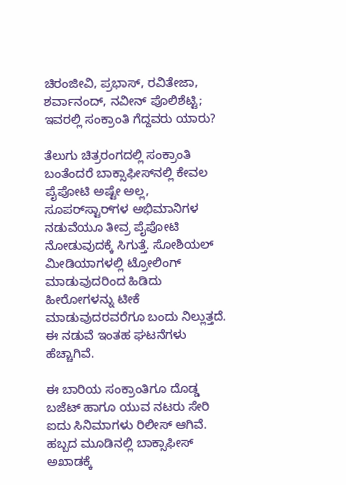ಚಿರಂಜೀವಿ, ಪ್ರಭಾಸ್, ರವಿತೇಜಾ, ಶರ್ವಾನಂದ್, ನವೀನ್ ಪೊಲಿಶೆಟ್ಟಿ; ಇವರಲ್ಲಿ ಸಂಕ್ರಾಂತಿ ಗೆದ್ದವರು ಯಾರು?

ತೆಲುಗು ಚಿತ್ರರಂಗದಲ್ಲಿ ಸಂಕ್ರಾಂತಿ ಬಂತೆಂದರೆ ಬಾಕ್ಸಾಫೀಸ್‌ನಲ್ಲಿ ಕೇವಲ ಪೈಪೋಟಿ ಅಷ್ಟೇ ಅಲ್ಲ, ಸೂಪರ್‌ಸ್ಟಾರ್‌ಗಳ ಅಭಿಮಾನಿಗಳ ನಡುವೆಯೂ ತೀವ್ರ ಪೈಪೋಟಿ ನೋಡುವುದಕ್ಕೆ ಸಿಗುತ್ತೆ. ಸೋಶಿಯಲ್ ಮೀಡಿಯಾಗಳಲ್ಲಿ ಟ್ರೋಲಿಂಗ್ ಮಾಡುವುದರಿಂದ ಹಿಡಿದು ಹೀರೋಗಳನ್ನು ಟೀಕೆ ಮಾಡುವುದರವರೆಗೂ ಬಂದು ನಿಲ್ಲುತ್ತದೆ. ಈ ನಡುವೆ ಇಂತಹ ಘಟನೆಗಳು ಹೆಚ್ಚಾಗಿವೆ.

ಈ ಬಾರಿಯ ಸಂಕ್ರಾಂತಿಗೂ ದೊಡ್ಡ ಬಜೆಟ್ ಹಾಗೂ ಯುವ ನಟರು ಸೇರಿ ಐದು ಸಿನಿಮಾಗಳು ರಿಲೀಸ್ ಆಗಿವೆ. ಹಬ್ಬದ ಮೂಡಿನಲ್ಲಿ ಬಾಕ್ಸಾಫೀಸ್ ಅಖಾಡಕ್ಕೆ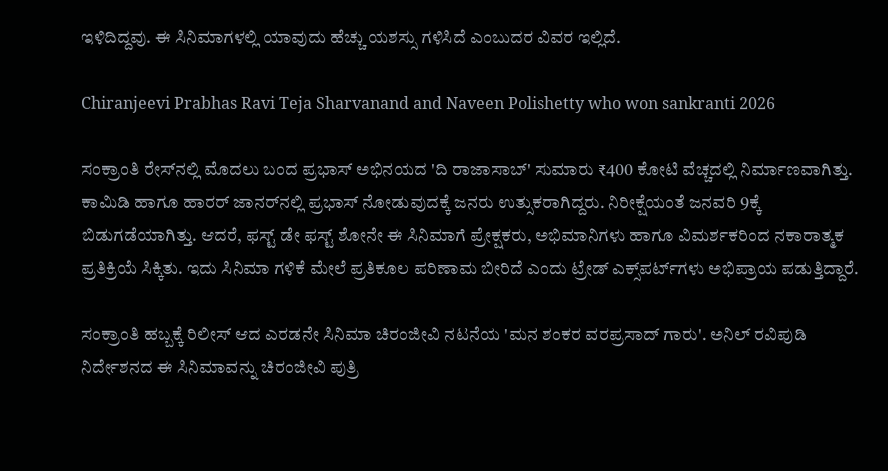ಇಳಿದಿದ್ದವು. ಈ ಸಿನಿಮಾಗಳಲ್ಲಿ ಯಾವುದು ಹೆಚ್ಚು ಯಶಸ್ಸು ಗಳಿಸಿದೆ ಎಂಬುದರ ವಿವರ ಇಲ್ಲಿದೆ.

Chiranjeevi Prabhas Ravi Teja Sharvanand and Naveen Polishetty who won sankranti 2026

ಸಂಕ್ರಾಂತಿ ರೇಸ್‌ನಲ್ಲಿ ಮೊದಲು ಬಂದ ಪ್ರಭಾಸ್ ಅಭಿನಯದ 'ದಿ ರಾಜಾಸಾಬ್' ಸುಮಾರು ₹400 ಕೋಟಿ ವೆಚ್ಚದಲ್ಲಿ ನಿರ್ಮಾಣವಾಗಿತ್ತು. ಕಾಮಿಡಿ ಹಾಗೂ ಹಾರರ್ ಜಾನರ್‌ನಲ್ಲಿ ಪ್ರಭಾಸ್‌ ನೋಡುವುದಕ್ಕೆ ಜನರು ಉತ್ಸುಕರಾಗಿದ್ದರು. ನಿರೀಕ್ಷೆಯಂತೆ ಜನವರಿ 9ಕ್ಕೆ ಬಿಡುಗಡೆಯಾಗಿತ್ತು. ಆದರೆ, ಫಸ್ಟ್ ಡೇ ಫಸ್ಟ್‌ ಶೋನೇ ಈ ಸಿನಿಮಾಗೆ ಪ್ರೇಕ್ಷಕರು, ಅಭಿಮಾನಿಗಳು ಹಾಗೂ ವಿಮರ್ಶಕರಿಂದ ನಕಾರಾತ್ಮಕ ಪ್ರತಿಕ್ರಿಯೆ ಸಿಕ್ಕಿತು. ಇದು ಸಿನಿಮಾ ಗಳಿಕೆ ಮೇಲೆ ಪ್ರತಿಕೂಲ ಪರಿಣಾಮ ಬೀರಿದೆ ಎಂದು ಟ್ರೇಡ್ ಎಕ್ಸ್‌ಪರ್ಟ್‌ಗಳು ಅಭಿಪ್ರಾಯ ಪಡುತ್ತಿದ್ದಾರೆ.

ಸಂಕ್ರಾಂತಿ ಹಬ್ಬಕ್ಕೆ ರಿಲೀಸ್ ಆದ ಎರಡನೇ ಸಿನಿಮಾ ಚಿರಂಜೀವಿ ನಟನೆಯ 'ಮನ ಶಂಕರ ವರಪ್ರಸಾದ್ ಗಾರು'. ಅನಿಲ್ ರವಿಪುಡಿ ನಿರ್ದೇಶನದ ಈ ಸಿನಿಮಾವನ್ನು ಚಿರಂಜೀವಿ ಪುತ್ರಿ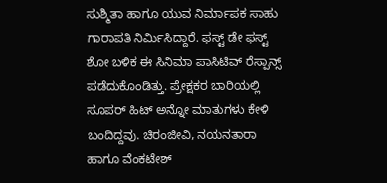ಸುಶ್ಮಿತಾ ಹಾಗೂ ಯುವ ನಿರ್ಮಾಪಕ ಸಾಹು ಗಾರಾಪತಿ ನಿರ್ಮಿಸಿದ್ದಾರೆ. ಫಸ್ಟ್ ಡೇ ಫಸ್ಟ್ ಶೋ ಬಳಿಕ ಈ ಸಿನಿಮಾ ಪಾಸಿಟಿವ್ ರೆಸ್ಪಾನ್ಸ್ ಪಡೆದುಕೊಂಡಿತ್ತು. ಪ್ರೇಕ್ಷಕರ ಬಾರಿಯಲ್ಲಿ ಸೂಪರ್ ಹಿಟ್ ಅನ್ನೋ ಮಾತುಗಳು ಕೇಳಿ ಬಂದಿದ್ದವು. ಚಿರಂಜೀವಿ, ನಯನತಾರಾ ಹಾಗೂ ವೆಂಕಟೇಶ್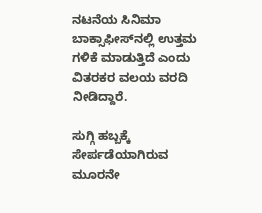ನಟನೆಯ ಸಿನಿಮಾ ಬಾಕ್ಸಾಫೀಸ್‌ನಲ್ಲಿ ಉತ್ತಮ ಗಳಿಕೆ ಮಾಡುತ್ತಿದೆ ಎಂದು ವಿತರಕರ ವಲಯ ವರದಿ ನೀಡಿದ್ದಾರೆ.

ಸುಗ್ಗಿ ಹಬ್ಬಕ್ಕೆ ಸೇರ್ಪಡೆಯಾಗಿರುವ ಮೂರನೇ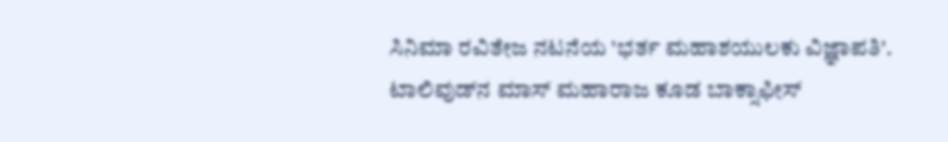ಸಿನಿಮಾ ರವಿತೇಜ ನಟನೆಯ 'ಭರ್ತ ಮಹಾಶಯುಲಕು ವಿಜ್ಞಾಪತಿ'. ಟಾಲಿವುಡ್‌ನ ಮಾಸ್ ಮಹಾರಾಜ ಕೂಡ ಬಾಕ್ಸಾಫೀಸ್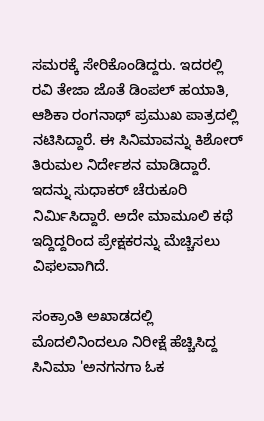ಸಮರಕ್ಕೆ ಸೇರಿಕೊಂಡಿದ್ದರು. ಇದರಲ್ಲಿ ರವಿ ತೇಜಾ ಜೊತೆ ಡಿಂಪಲ್ ಹಯಾತಿ, ಆಶಿಕಾ ರಂಗನಾಥ್ ಪ್ರಮುಖ ಪಾತ್ರದಲ್ಲಿ ನಟಿಸಿದ್ದಾರೆ. ಈ ಸಿನಿಮಾವನ್ನು ಕಿಶೋರ್ ತಿರುಮಲ ನಿರ್ದೇಶನ ಮಾಡಿದ್ದಾರೆ. ಇದನ್ನು ಸುಧಾಕರ್ ಚೆರುಕೂರಿ ನಿರ್ಮಿಸಿದ್ದಾರೆ. ಅದೇ ಮಾಮೂಲಿ ಕಥೆ ಇದ್ದಿದ್ದರಿಂದ ಪ್ರೇಕ್ಷಕರನ್ನು ಮೆಚ್ಚಿಸಲು ವಿಫಲವಾಗಿದೆ.

ಸಂಕ್ರಾಂತಿ ಅಖಾಡದಲ್ಲಿ ಮೊದಲಿನಿಂದಲೂ ನಿರೀಕ್ಷೆ ಹೆಚ್ಚಿಸಿದ್ದ ಸಿನಿಮಾ 'ಅನಗನಗಾ ಓಕ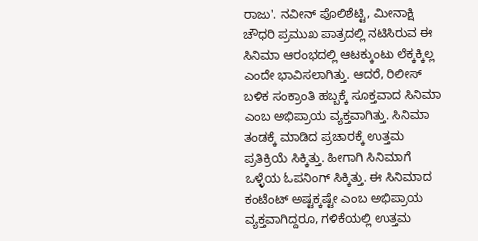ರಾಜು'. ನವೀನ್ ಪೊಲಿಶೆಟ್ಟಿ, ಮೀನಾಕ್ಷಿ ಚೌಧರಿ ಪ್ರಮುಖ ಪಾತ್ರದಲ್ಲಿ ನಟಿಸಿರುವ ಈ ಸಿನಿಮಾ ಆರಂಭದಲ್ಲಿ ಆಟಕ್ಕುಂಟು ಲೆಕ್ಕಕ್ಕಿಲ್ಲ ಎಂದೇ ಭಾವಿಸಲಾಗಿತ್ತು. ಆದರೆ, ರಿಲೀಸ್ ಬಳಿಕ ಸಂಕ್ರಾಂತಿ ಹಬ್ಬಕ್ಕೆ ಸೂಕ್ತವಾದ ಸಿನಿಮಾ ಎಂಬ ಅಭಿಪ್ರಾಯ ವ್ಯಕ್ತವಾಗಿತ್ತು. ಸಿನಿಮಾ ತಂಡಕ್ಕೆ ಮಾಡಿದ ಪ್ರಚಾರಕ್ಕೆ ಉತ್ತಮ ಪ್ರತಿಕ್ರಿಯೆ ಸಿಕ್ಕಿತ್ತು. ಹೀಗಾಗಿ ಸಿನಿಮಾಗೆ ಒಳ್ಳೆಯ ಓಪನಿಂಗ್ ಸಿಕ್ಕಿತ್ತು. ಈ ಸಿನಿಮಾದ ಕಂಟೆಂಟ್ ಅಷ್ಟಕ್ಕಷ್ಟೇ ಎಂಬ ಅಭಿಪ್ರಾಯ ವ್ಯಕ್ತವಾಗಿದ್ದರೂ, ಗಳಿಕೆಯಲ್ಲಿ ಉತ್ತಮ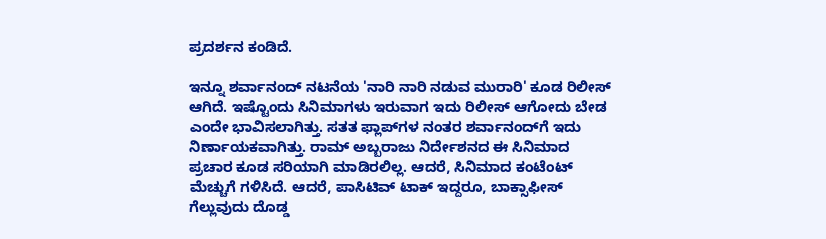ಪ್ರದರ್ಶನ ಕಂಡಿದೆ.

ಇನ್ನೂ ಶರ್ವಾನಂದ್ ನಟನೆಯ 'ನಾರಿ ನಾರಿ ನಡುವ ಮುರಾರಿ' ಕೂಡ ರಿಲೀಸ್ ಆಗಿದೆ. ಇಷ್ಟೊಂದು ಸಿನಿಮಾಗಳು ಇರುವಾಗ ಇದು ರಿಲೀಸ್ ಆಗೋದು ಬೇಡ ಎಂದೇ ಭಾವಿಸಲಾಗಿತ್ತು. ಸತತ ಫ್ಲಾಪ್‌ಗಳ ನಂತರ ಶರ್ವಾನಂದ್‌ಗೆ ಇದು ನಿರ್ಣಾಯಕವಾಗಿತ್ತು. ರಾಮ್ ಅಬ್ಬರಾಜು ನಿರ್ದೇಶನದ ಈ ಸಿನಿಮಾದ ಪ್ರಚಾರ ಕೂಡ ಸರಿಯಾಗಿ ಮಾಡಿರಲಿಲ್ಲ. ಆದರೆ, ಸಿನಿಮಾದ ಕಂಟೆಂಟ್ ಮೆಚ್ಚುಗೆ ಗಳಿಸಿದೆ. ಆದರೆ, ಪಾಸಿಟಿವ್ ಟಾಕ್ ಇದ್ದರೂ, ಬಾಕ್ಸಾಫೀಸ್ ಗೆಲ್ಲುವುದು ದೊಡ್ಡ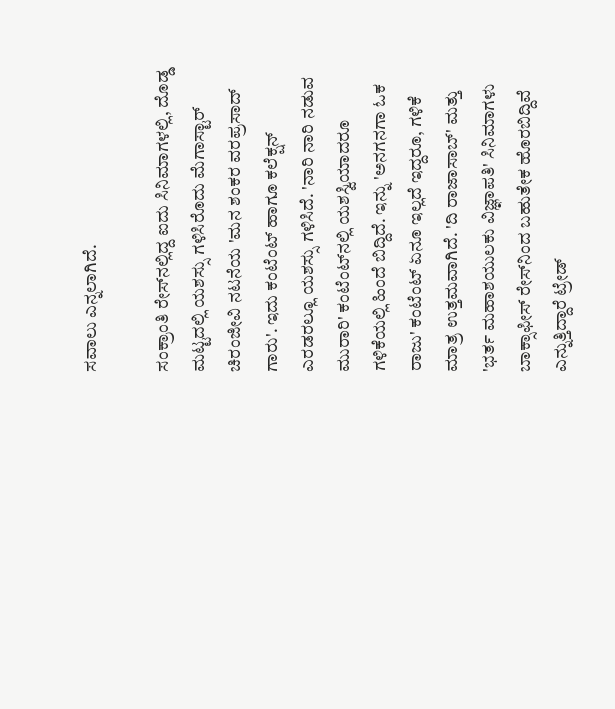ಸವಾಲು ಎನ್ನಲಾಗಿದೆ.

ಸಂಕ್ರಾಂತಿ ರೇಸ್‌ನಲ್ಲಿದ್ದ ಐದು ಸಿನಿಮಾಗಳಲ್ಲಿ, ದೊಡ್ಡ ಮಟ್ಟದಲ್ಲಿ ಯಶಸ್ಸು ಗಳಿಸಿರೊದು ಮೆಗಾಸ್ಟಾರ್ ಚಿರಂಜೀವಿ ನಟನೆಯ 'ಮನ ಶಂಕರ ವರಪ್ರಸಾದ್ ಗಾರು'. ಇದು ಕಂಟೆಂಟ್ ಹಾಗೂ ಕಲೆಕ್ಷನ್ ಎರಡರಲ್ಲೂ ಯಶಸ್ಸು ಗಳಿಸಿದೆ. 'ನಾರಿ ನಾರಿ ನಡುವ ಮುರಾರಿ' ಕಂಟೆಂಟ್‌ನಲ್ಲಿ ಯಶಸ್ವಿಯಾದರೂ ಗಳಿಕೆಯಲ್ಲಿ ಹಿಂದೆ ಬಿದ್ದಿದೆ. ಇನ್ನು 'ಅನಗನಗಾ ಓಕ ರಾಜು' ಕಂಟೆಂಟ್ ಏನೂ ಇಲ್ಲದೆ ಇದ್ದರೂ, ಗಳಿಕೆ ಮಾತ್ರ ಉತ್ತಮವಾಗಿದೆ. 'ದಿ ರಾಜಾಸಾಬ್' ಮತ್ತು 'ಭರ್ತ ಮಹಾಶಯುಲಕು ವಿಜ್ಞಾಪತಿ' ಸಿನಿಮಾಗಳು ಬಾಕ್ಸಾಫೀಸ್‌ ರೇಸ್‌ನಿಂದ ಬಹುತೇಕ ಹೊರಬಿದ್ದಿವೆ ಎನ್ನುತ್ತಿದ್ದಾರೆ ಟ್ರೇಡ್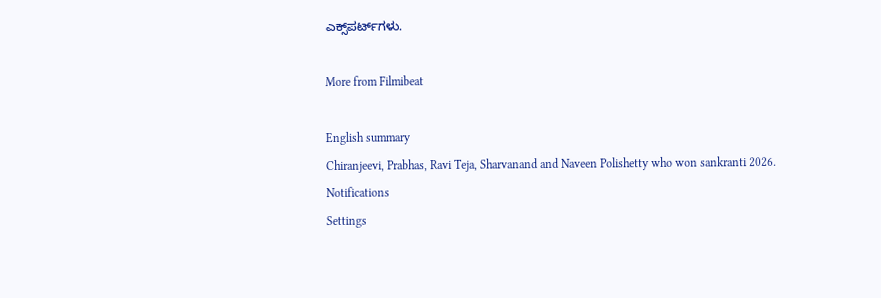ಎಕ್ಸ್‌ಪರ್ಟ್‌ಗಳು.

More from Filmibeat

English summary
Chiranjeevi, Prabhas, Ravi Teja, Sharvanand and Naveen Polishetty who won sankranti 2026.
Notifications
Settings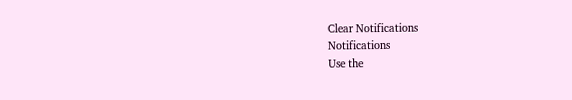Clear Notifications
Notifications
Use the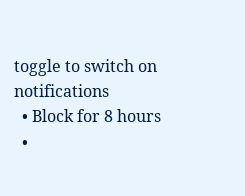toggle to switch on notifications
  • Block for 8 hours
  •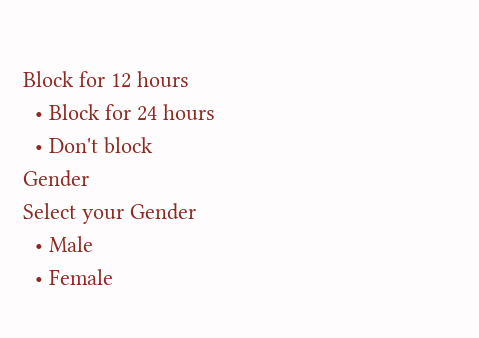Block for 12 hours
  • Block for 24 hours
  • Don't block
Gender
Select your Gender
  • Male
  • Female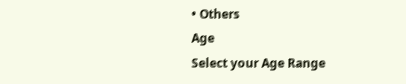• Others
Age
Select your Age Range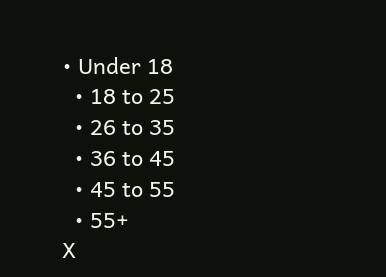• Under 18
  • 18 to 25
  • 26 to 35
  • 36 to 45
  • 45 to 55
  • 55+
X